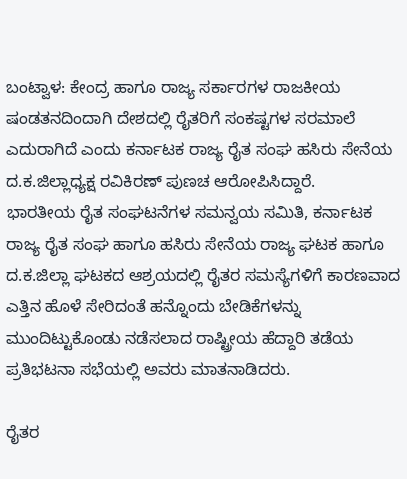ಬಂಟ್ವಾಳ: ಕೇಂದ್ರ ಹಾಗೂ ರಾಜ್ಯ ಸರ್ಕಾರಗಳ ರಾಜಕೀಯ ಷಂಡತನದಿಂದಾಗಿ ದೇಶದಲ್ಲಿ ರೈತರಿಗೆ ಸಂಕಷ್ಟಗಳ ಸರಮಾಲೆ ಎದುರಾಗಿದೆ ಎಂದು ಕರ್ನಾಟಕ ರಾಜ್ಯ ರೈತ ಸಂಘ ಹಸಿರು ಸೇನೆಯ ದ.ಕ.ಜಿಲ್ಲಾಧ್ಯಕ್ಷ ರವಿಕಿರಣ್ ಪುಣಚ ಆರೋಪಿಸಿದ್ದಾರೆ.
ಭಾರತೀಯ ರೈತ ಸಂಘಟನೆಗಳ ಸಮನ್ವಯ ಸಮಿತಿ, ಕರ್ನಾಟಕ ರಾಜ್ಯ ರೈತ ಸಂಘ ಹಾಗೂ ಹಸಿರು ಸೇನೆಯ ರಾಜ್ಯ ಘಟಕ ಹಾಗೂ ದ.ಕ.ಜಿಲ್ಲಾ ಘಟಕದ ಆಶ್ರಯದಲ್ಲಿ ರೈತರ ಸಮಸ್ಯೆಗಳಿಗೆ ಕಾರಣವಾದ ಎತ್ತಿನ ಹೊಳೆ ಸೇರಿದಂತೆ ಹನ್ನೊಂದು ಬೇಡಿಕೆಗಳನ್ನು ಮುಂದಿಟ್ಟುಕೊಂಡು ನಡೆಸಲಾದ ರಾಷ್ಟ್ರೀಯ ಹೆದ್ದಾರಿ ತಡೆಯ ಪ್ರತಿಭಟನಾ ಸಭೆಯಲ್ಲಿ ಅವರು ಮಾತನಾಡಿದರು.

ರೈತರ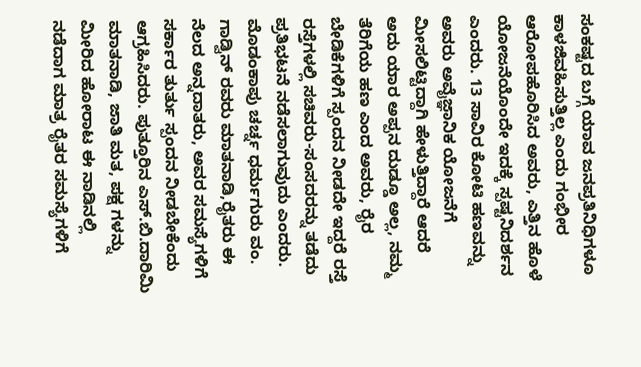ಸಂಕಷ್ಟದ ಬಗ್ಗೆ ಯಾವ ಜನಪ್ರತಿನಿಧಿಗಳೂ ಕಾಳಜಿವಹಿಸುತ್ತಿಲ್ಲ ಎಂದು ಗಂಭೀರ ಆರೋಪಹೊರಿಸಿದ ಅವರು, ಎತ್ತಿನ ಹೊಳೆ ಯೋಜನೆಯೊಂದೇ ಇದಕ್ಕೆ ಸ್ಪಷ್ಟನಿದರ್ಶನ ಎಂದರು. 13 ಸಾವಿರ ಕೋಟಿ ಹಣವನ್ನು ಅವರು ಅವೈಜ್ಞಾನಿಕ ಯೋಜನೆಗೆ ಮೀಸಲಿಟ್ಟಿದ್ದಾಗಿ ಹೇಳುತ್ತಿದ್ದಾರೆ ಆದರೆ ಅದು ಯಾರ ಅಪ್ಪನ ದುಡ್ಡೂ ಅಲ್ಲ, ನಮ್ಮ ತೆರಿಗೆಯ ಹಣ ಎಂದ ಅವರು, ರೈರ ಬೇಡಿಕೆಗಳಿಗೆ ಸ್ಪಂದನ ನೀಡದೇ ಇದ್ದರೆ ರಸ್ತೆ ರಸ್ತೆಗಳಲ್ಲಿ ಸಚಿವರು-ಸಂಸದರನ್ನು ತಡೆದು ಪ್ರತಿಭಟನೆ ನಡೆಸಲಾಗುವುದು ಎಂದರು.
ಮೊಡಂಕಾಪು ಚರ್ಚ್ನ ಧರ್ಮಗುರು ವಂ. ಗಾಡ್ವಿನ್ ರವರು ಮಾತನಾಡಿ,ರೈತರು ಈ ನೆಲದ ಅನ್ನದಾತರು, ಅವರ ಸಮಸ್ಯೆಗಳಿಗೆ ಸರ್ಕಾರ ತುರ್ತು ಸ್ಪಂದನ ನೀಡಬೇಕೆಂದು ಆಗ್ರಹಿಸಿದರು. ಪುತ್ತೂರಿನ ಎಸ್.ಬಿ.ದಾರಿಮಿ ಮಾತನಾಡಿ, ಜಾತಿ ಮತ, ಪಕ್ಷ ಗಳನ್ನು ಮೀರಿದ ಹೋರಾಟ ಈ ನಾಡಿನಲ್ಲಿ ನಡೆದಾಗ ಮಾತ್ರ ರೈತರ ಸಮಸ್ಯೆಗಳಿಗೆ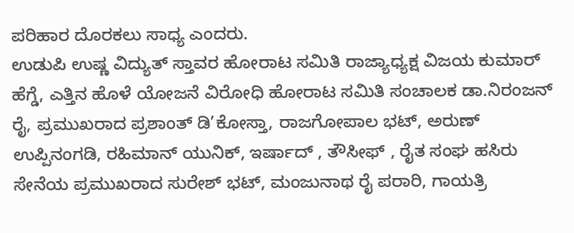ಪರಿಹಾರ ದೊರಕಲು ಸಾಧ್ಯ ಎಂದರು.
ಉಡುಪಿ ಉಷ್ಣ ವಿದ್ಯುತ್ ಸ್ತಾವರ ಹೋರಾಟ ಸಮಿತಿ ರಾಜ್ಯಾಧ್ಯಕ್ಷ ವಿಜಯ ಕುಮಾರ್ ಹೆಗ್ಡೆ, ಎತ್ತಿನ ಹೊಳೆ ಯೋಜನೆ ವಿರೋಧಿ ಹೋರಾಟ ಸಮಿತಿ ಸಂಚಾಲಕ ಡಾ.ನಿರಂಜನ್ ರೈ, ಪ್ರಮುಖರಾದ ಪ್ರಶಾಂತ್ ಡಿ’ಕೋಸ್ತಾ, ರಾಜಗೋಪಾಲ ಭಟ್, ಅರುಣ್ ಉಪ್ಪಿನಂಗಡಿ, ರಹಿಮಾನ್ ಯುನಿಕ್, ಇರ್ಷಾದ್ , ತೌಸೀಫ್ , ರೈತ ಸಂಘ ಹಸಿರು ಸೇನೆಯ ಪ್ರಮುಖರಾದ ಸುರೇಶ್ ಭಟ್, ಮಂಜುನಾಥ ರೈ ಪರಾರಿ, ಗಾಯತ್ರಿ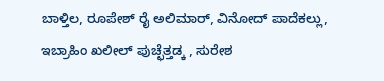ಬಾಳ್ತಿಲ, ರೂಪೇಶ್ ರೈ ಅಲಿಮಾರ್, ವಿನೋದ್ ಪಾದೆಕಲ್ಲು, ಇಬ್ರಾಹಿಂ ಖಲೀಲ್ ಪುಚ್ಛೆತ್ತಡ್ಕ , ಸುರೇಶ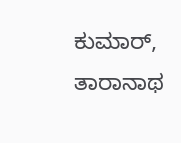ಕುಮಾರ್, ತಾರಾನಾಥ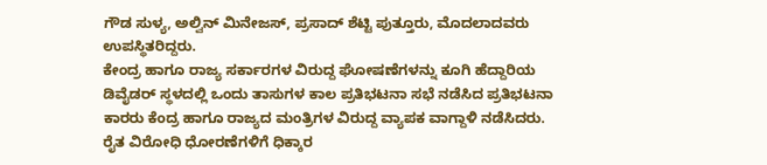ಗೌಡ ಸುಳ್ಯ, ಅಲ್ವಿನ್ ಮಿನೇಜಸ್, ಪ್ರಸಾದ್ ಶೆಟ್ಟಿ ಪುತ್ತೂರು, ಮೊದಲಾದವರು ಉಪಸ್ಥಿತರಿದ್ದರು.
ಕೇಂದ್ರ ಹಾಗೂ ರಾಜ್ಯ ಸರ್ಕಾರಗಳ ವಿರುದ್ದ ಘೋಷಣೆಗಳನ್ನು ಕೂಗಿ ಹೆದ್ದಾರಿಯ ಡಿವೈಡರ್ ಸ್ಥಳದಲ್ಲಿ ಒಂದು ತಾಸುಗಳ ಕಾಲ ಪ್ರತಿಭಟನಾ ಸಭೆ ನಡೆಸಿದ ಪ್ರತಿಭಟನಾ ಕಾರರು ಕೆಂದ್ರ ಹಾಗೂ ರಾಜ್ಯದ ಮಂತ್ರಿಗಳ ವಿರುದ್ದ ವ್ಯಾಪಕ ವಾಗ್ದಾಳಿ ನಡೆಸಿದರು. ರೈತ ವಿರೋಧಿ ಧೋರಣೆಗಳಿಗೆ ಧಿಕ್ಕಾರ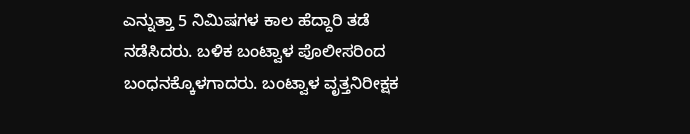ಎನ್ನುತ್ತಾ 5 ನಿಮಿಷಗಳ ಕಾಲ ಹೆದ್ದಾರಿ ತಡೆ ನಡೆಸಿದರು. ಬಳಿಕ ಬಂಟ್ವಾಳ ಪೊಲೀಸರಿಂದ ಬಂಧನಕ್ಕೊಳಗಾದರು. ಬಂಟ್ವಾಳ ವೃತ್ತನಿರೀಕ್ಷಕ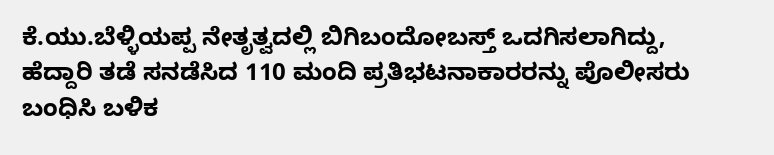ಕೆ.ಯು.ಬೆಳ್ಳಿಯಪ್ಪ ನೇತೃತ್ವದಲ್ಲಿ ಬಿಗಿಬಂದೋಬಸ್ತ್ ಒದಗಿಸಲಾಗಿದ್ದು, ಹೆದ್ದಾರಿ ತಡೆ ಸನಡೆಸಿದ 110 ಮಂದಿ ಪ್ರತಿಭಟನಾಕಾರರನ್ನು ಪೊಲೀಸರು ಬಂಧಿಸಿ ಬಳಿಕ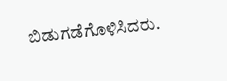ಬಿಡುಗಡೆಗೊಳಿಸಿದರು.